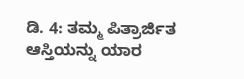ಡಿ. 4: ತಮ್ಮ ಪಿತ್ರಾರ್ಜಿತ ಆಸ್ತಿಯನ್ನು ಯಾರ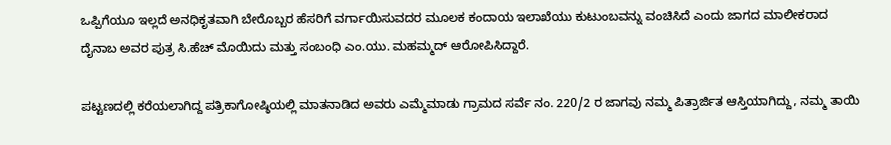ಒಪ್ಪಿಗೆಯೂ ಇಲ್ಲದೆ ಅನಧಿಕೃತವಾಗಿ ಬೇರೊಬ್ಬರ ಹೆಸರಿಗೆ ವರ್ಗಾಯಿಸುವದರ ಮೂಲಕ ಕಂದಾಯ ಇಲಾಖೆಯು ಕುಟುಂಬವನ್ನು ವಂಚಿಸಿದೆ ಎಂದು ಜಾಗದ ಮಾಲೀಕರಾದ ದೈನಾಬ ಅವರ ಪುತ್ರ ಸಿ.ಹೆಚ್ ಮೊಯಿದು ಮತ್ತು ಸಂಬಂಧಿ ಎಂ.ಯು. ಮಹಮ್ಮದ್ ಆರೋಪಿಸಿದ್ದಾರೆ.

ಪಟ್ಟಣದಲ್ಲಿ ಕರೆಯಲಾಗಿದ್ದ ಪತ್ರಿಕಾಗೋಷ್ಠಿಯಲ್ಲಿ ಮಾತನಾಡಿದ ಅವರು ಎಮ್ಮೆಮಾಡು ಗ್ರಾಮದ ಸರ್ವೆ ನಂ. 220/2 ರ ಜಾಗವು ನಮ್ಮ ಪಿತ್ರಾರ್ಜಿತ ಆಸ್ತಿಯಾಗಿದ್ದು, ನಮ್ಮ ತಾಯಿ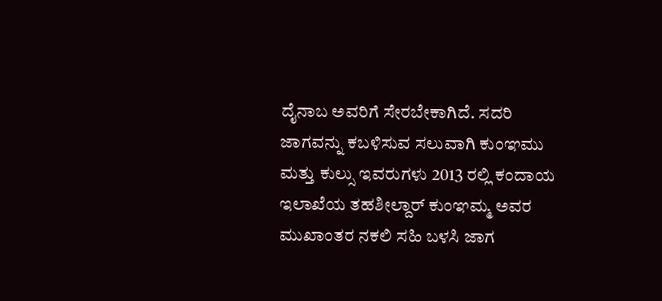ದೈನಾಬ ಅವರಿಗೆ ಸೇರಬೇಕಾಗಿದೆ. ಸದರಿ ಜಾಗವನ್ನು ಕಬಳಿಸುವ ಸಲುವಾಗಿ ಕುಂಞಮು ಮತ್ತು ಕುಲ್ಸು ಇವರುಗಳು 2013 ರಲ್ಲಿ ಕಂದಾಯ ಇಲಾಖೆಯ ತಹಶೀಲ್ದಾರ್ ಕುಂಞಮ್ಮ ಅವರ ಮುಖಾಂತರ ನಕಲಿ ಸಹಿ ಬಳಸಿ ಜಾಗ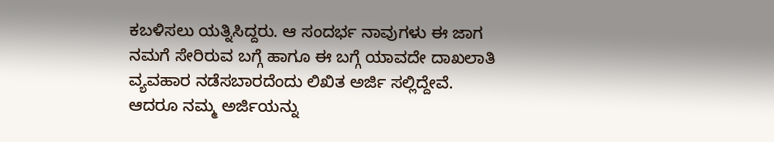ಕಬಳಿಸಲು ಯತ್ನಿಸಿದ್ದರು. ಆ ಸಂದರ್ಭ ನಾವುಗಳು ಈ ಜಾಗ ನಮಗೆ ಸೇರಿರುವ ಬಗ್ಗೆ ಹಾಗೂ ಈ ಬಗ್ಗೆ ಯಾವದೇ ದಾಖಲಾತಿ ವ್ಯವಹಾರ ನಡೆಸಬಾರದೆಂದು ಲಿಖಿತ ಅರ್ಜಿ ಸಲ್ಲಿದ್ದೇವೆ. ಆದರೂ ನಮ್ಮ ಅರ್ಜಿಯನ್ನು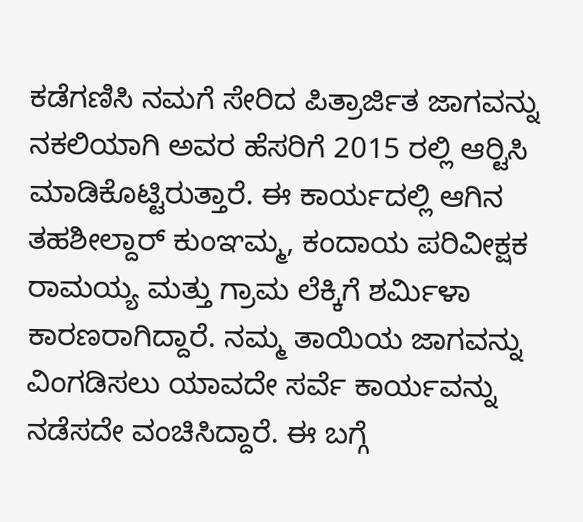ಕಡೆಗಣಿಸಿ ನಮಗೆ ಸೇರಿದ ಪಿತ್ರಾರ್ಜಿತ ಜಾಗವನ್ನು ನಕಲಿಯಾಗಿ ಅವರ ಹೆಸರಿಗೆ 2015 ರಲ್ಲಿ ಆರ್‍ಟಿಸಿ ಮಾಡಿಕೊಟ್ಟಿರುತ್ತಾರೆ. ಈ ಕಾರ್ಯದಲ್ಲಿ ಆಗಿನ ತಹಶೀಲ್ದಾರ್ ಕುಂಞಮ್ಮ, ಕಂದಾಯ ಪರಿವೀಕ್ಷಕ ರಾಮಯ್ಯ ಮತ್ತು ಗ್ರಾಮ ಲೆಕ್ಕಿಗೆ ಶರ್ಮಿಳಾ ಕಾರಣರಾಗಿದ್ದಾರೆ. ನಮ್ಮ ತಾಯಿಯ ಜಾಗವನ್ನು ವಿಂಗಡಿಸಲು ಯಾವದೇ ಸರ್ವೆ ಕಾರ್ಯವನ್ನು ನಡೆಸದೇ ವಂಚಿಸಿದ್ದಾರೆ. ಈ ಬಗ್ಗೆ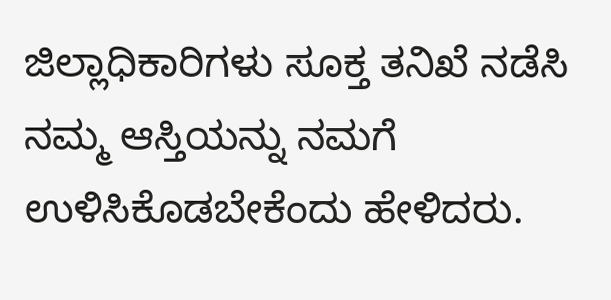ಜಿಲ್ಲಾಧಿಕಾರಿಗಳು ಸೂಕ್ತ ತನಿಖೆ ನಡೆಸಿ ನಮ್ಮ ಆಸ್ತಿಯನ್ನು ನಮಗೆ ಉಳಿಸಿಕೊಡಬೇಕೆಂದು ಹೇಳಿದರು.